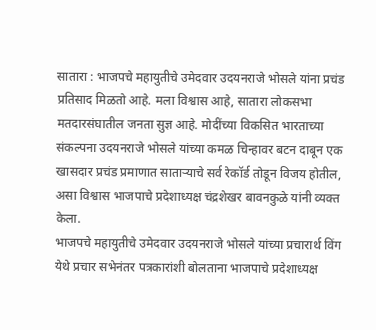सातारा : भाजपचे महायुतीचे उमेदवार उदयनराजे भोसले यांना प्रचंड प्रतिसाद मिळतो आहे. मला विश्वास आहे, सातारा लोकसभा मतदारसंघातील जनता सुज्ञ आहे. मोदींच्या विकसित भारताच्या संकल्पना उदयनराजे भोसले यांच्या कमळ चिन्हावर बटन दाबून एक खासदार प्रचंड प्रमाणात साताऱ्याचे सर्व रेकॉर्ड तोडून विजय होतील, असा विश्वास भाजपाचे प्रदेशाध्यक्ष चंद्रशेखर बावनकुळे यांनी व्यक्त केला.
भाजपचे महायुतीचे उमेदवार उदयनराजे भोसले यांच्या प्रचारार्थ विंग येथे प्रचार सभेनंतर पत्रकारांशी बोलताना भाजपाचे प्रदेशाध्यक्ष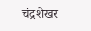चंद्रशेखर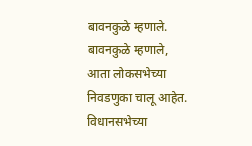बावनकुळे म्हणाले.
बावनकुळे म्हणाले, आता लोकसभेच्या निवडणुका चालू आहेत. विधानसभेच्या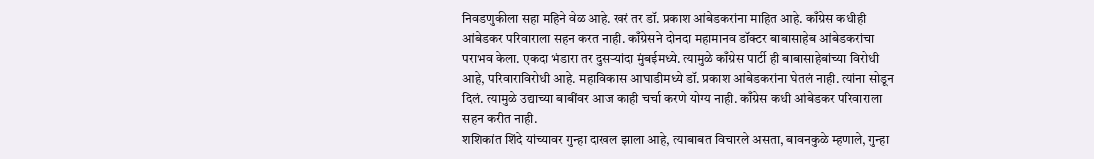निवडणुकीला सहा महिने वेळ आहे. खरं तर डॉ. प्रकाश आंबेडकरांना माहित आहे. काँग्रेस कधीही आंबेडकर परिवाराला सहन करत नाही. काँग्रेसने दोनदा महामानव डॉक्टर बाबासाहेब आंबेडकरांचा पराभव केला. एकदा भंडारा तर दुसऱ्यांदा मुंबईमध्ये. त्यामुळे काँग्रेस पार्टी ही बाबासाहेबांच्या विरोधी आहे, परिवाराविरोधी आहे. महाविकास आघाडीमध्ये डॉ. प्रकाश आंबेडकरांना घेतलं नाही. त्यांना सोडून दिलं. त्यामुळे उद्याच्या बाबींवर आज काही चर्चा करणे योग्य नाही. काँग्रेस कधी आंबेडकर परिवाराला सहन करीत नाही.
शशिकांत शिंदे यांच्यावर गुन्हा दाखल झाला आहे, त्याबाबत विचारले असता, बावनकुळे म्हणाले, गुन्हा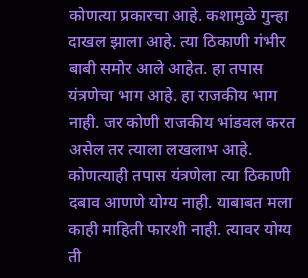कोणत्या प्रकारचा आहे. कशामुळे गुन्हा दाखल झाला आहे. त्या ठिकाणी गंभीर बाबी समोर आले आहेत. हा तपास यंत्रणेचा भाग आहे. हा राजकीय भाग नाही. जर कोणी राजकीय भांडवल करत असेल तर त्याला लखलाभ आहे. कोणत्याही तपास यंत्रणेला त्या ठिकाणी दबाव आणणे योग्य नाही. याबाबत मला काही माहिती फारशी नाही. त्यावर योग्य ती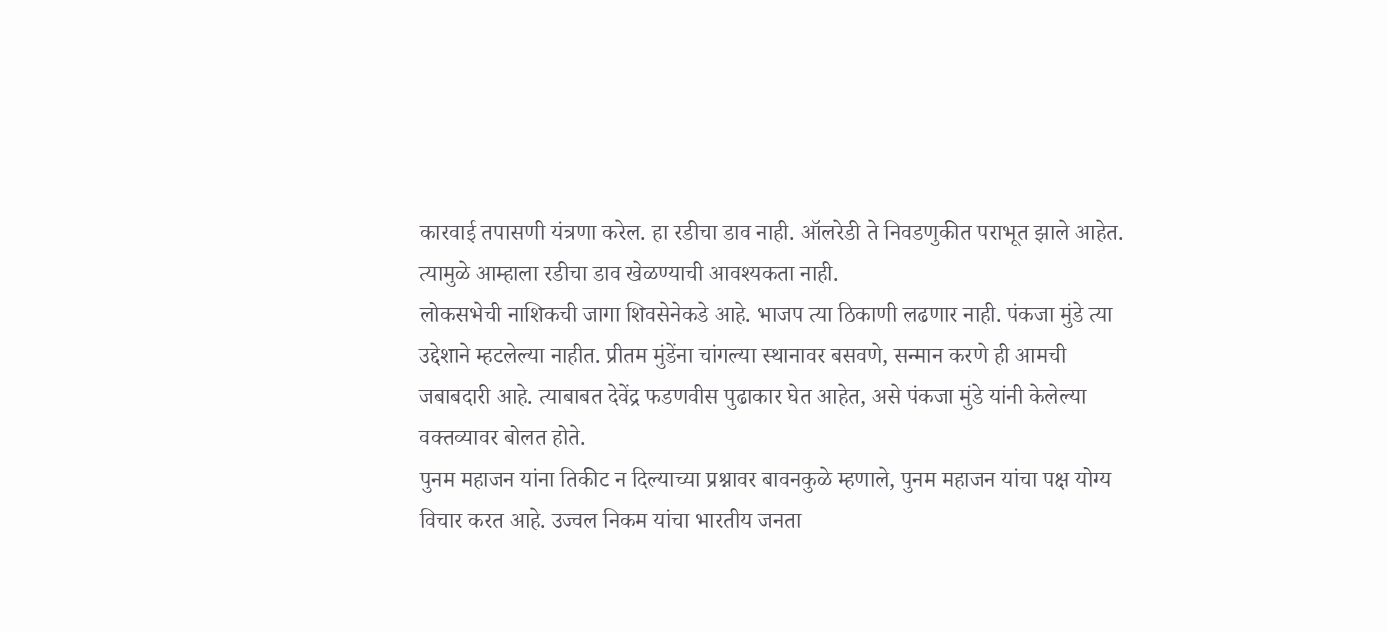कारवाई तपासणी यंत्रणा करेल. हा रडीचा डाव नाही. ऑलरेडी ते निवडणुकीत पराभूत झाले आहेत. त्यामुळे आम्हाला रडीचा डाव खेळण्याची आवश्यकता नाही.
लोकसभेची नाशिकची जागा शिवसेनेकडे आहे. भाजप त्या ठिकाणी लढणार नाही. पंकजा मुंडे त्या उद्देशाने म्हटलेल्या नाहीत. प्रीतम मुंडेंना चांगल्या स्थानावर बसवणे, सन्मान करणे ही आमची जबाबदारी आहे. त्याबाबत देवेंद्र फडणवीस पुढाकार घेत आहेत, असे पंकजा मुंडे यांनी केलेल्या वक्तव्यावर बोलत होते.
पुनम महाजन यांना तिकीट न दिल्याच्या प्रश्नावर बावनकुळे म्हणाले, पुनम महाजन यांचा पक्ष योग्य विचार करत आहे. उज्वल निकम यांचा भारतीय जनता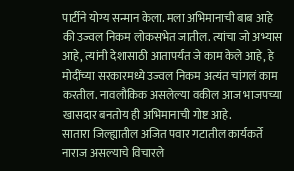पार्टीने योग्य सन्मान केला. मला अभिमानाची बाब आहे की उज्वल निकम लोकसभेत जातील. त्यांचा जो अभ्यास आहे, त्यांनी देशासाठी आतापर्यंत जे काम केले आहे, हे मोदींच्या सरकारमध्ये उज्वल निकम अत्यंत चांगलं काम करतील. नावलौकिक असलेल्या वकील आज भाजपच्या खासदार बनतोय ही अभिमानाची गोष्ट आहे.
सातारा जिल्ह्यातील अजित पवार गटातील कार्यकर्ते नाराज असल्याचे विचारले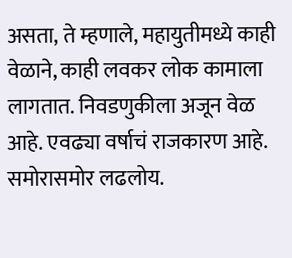असता, ते म्हणाले, महायुतीमध्ये काही वेळाने, काही लवकर लोक कामाला लागतात. निवडणुकीला अजून वेळ आहे. एवढ्या वर्षाचं राजकारण आहे. समोरासमोर लढलोय.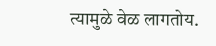त्यामुळे वेळ लागतोय.